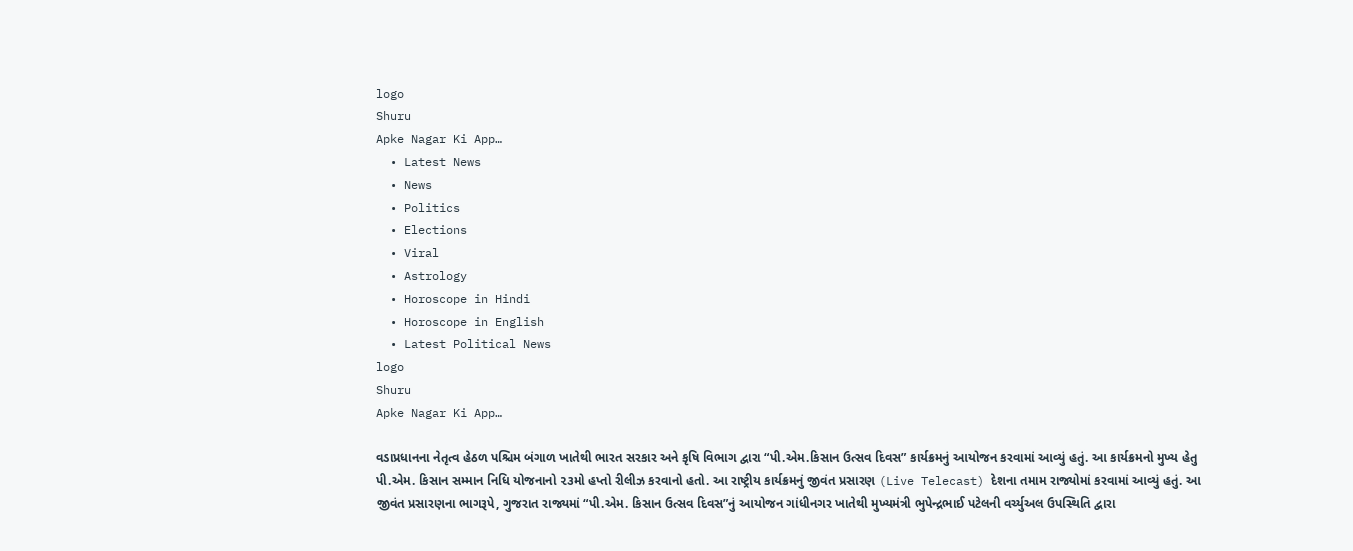logo
Shuru
Apke Nagar Ki App…
  • Latest News
  • News
  • Politics
  • Elections
  • Viral
  • Astrology
  • Horoscope in Hindi
  • Horoscope in English
  • Latest Political News
logo
Shuru
Apke Nagar Ki App…

વડાપ્રધાનના નેતૃત્વ હેઠળ પશ્ચિમ બંગાળ ખાતેથી ભારત સરકાર અને કૃષિ વિભાગ દ્વારા “પી.એમ.કિસાન ઉત્સવ દિવસ” કાર્યક્રમનું આયોજન કરવામાં આવ્યું હતું. આ કાર્યક્રમનો મુખ્ય હેતુ પી.એમ. કિસાન સમ્માન નિધિ યોજનાનો ૨૩મો હપ્તો રીલીઝ કરવાનો હતો. આ રાષ્ટ્રીય કાર્યક્રમનું જીવંત પ્રસારણ (Live Telecast) દેશના તમામ રાજ્યોમાં કરવામાં આવ્યું હતું. આ જીવંત પ્રસારણના ભાગરૂપે, ગુજરાત રાજ્યમાં “પી.એમ. કિસાન ઉત્સવ દિવસ”નું આયોજન ગાંધીનગર ખાતેથી મુખ્યમંત્રી ભુપેન્દ્રભાઈ પટેલની વર્ચ્યુઅલ ઉપસ્થિતિ દ્વારા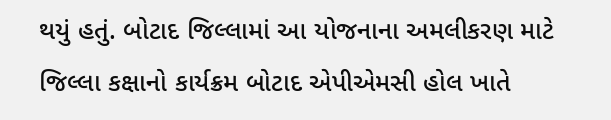થયું હતું. બોટાદ જિલ્લામાં આ યોજનાના અમલીકરણ માટે જિલ્લા કક્ષાનો કાર્યક્રમ બોટાદ એપીએમસી હોલ ખાતે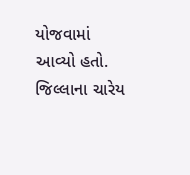યોજવામાં આવ્યો હતો. જિલ્લાના ચારેય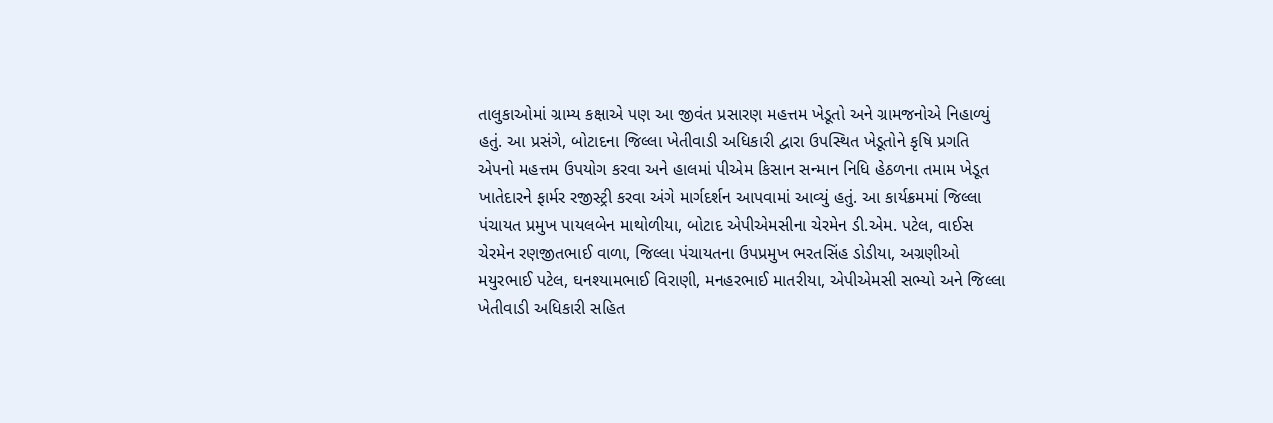તાલુકાઓમાં ગ્રામ્ય કક્ષાએ પણ આ જીવંત પ્રસારણ મહત્તમ ખેડૂતો અને ગ્રામજનોએ નિહાળ્યું હતું. આ પ્રસંગે, બોટાદના જિલ્લા ખેતીવાડી અધિકારી દ્વારા ઉપસ્થિત ખેડૂતોને કૃષિ પ્રગતિ એપનો મહત્તમ ઉપયોગ કરવા અને હાલમાં પીએમ કિસાન સન્માન નિધિ હેઠળના તમામ ખેડૂત ખાતેદારને ફાર્મર રજીસ્ટ્રી કરવા અંગે માર્ગદર્શન આપવામાં આવ્યું હતું. આ કાર્યક્રમમાં જિલ્લા પંચાયત પ્રમુખ પાયલબેન માથોળીયા, બોટાદ એપીએમસીના ચેરમેન ડી.એમ. પટેલ, વાઈસ ચેરમેન રણજીતભાઈ વાળા, જિલ્લા પંચાયતના ઉપપ્રમુખ ભરતસિંહ ડોડીયા, અગ્રણીઓ મયુરભાઈ પટેલ, ઘનશ્યામભાઈ વિરાણી, મનહરભાઈ માતરીયા, એપીએમસી સભ્યો અને જિલ્લા ખેતીવાડી અધિકારી સહિત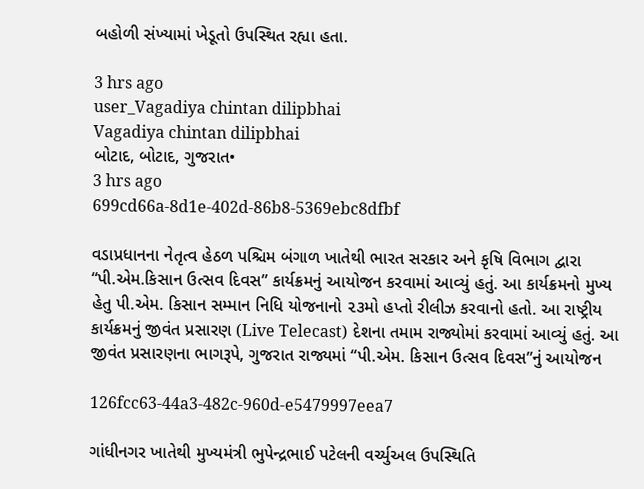બહોળી સંખ્યામાં ખેડૂતો ઉપસ્થિત રહ્યા હતા.

3 hrs ago
user_Vagadiya chintan dilipbhai
Vagadiya chintan dilipbhai
બોટાદ, બોટાદ, ગુજરાત•
3 hrs ago
699cd66a-8d1e-402d-86b8-5369ebc8dfbf

વડાપ્રધાનના નેતૃત્વ હેઠળ પશ્ચિમ બંગાળ ખાતેથી ભારત સરકાર અને કૃષિ વિભાગ દ્વારા “પી.એમ.કિસાન ઉત્સવ દિવસ” કાર્યક્રમનું આયોજન કરવામાં આવ્યું હતું. આ કાર્યક્રમનો મુખ્ય હેતુ પી.એમ. કિસાન સમ્માન નિધિ યોજનાનો ૨૩મો હપ્તો રીલીઝ કરવાનો હતો. આ રાષ્ટ્રીય કાર્યક્રમનું જીવંત પ્રસારણ (Live Telecast) દેશના તમામ રાજ્યોમાં કરવામાં આવ્યું હતું. આ જીવંત પ્રસારણના ભાગરૂપે, ગુજરાત રાજ્યમાં “પી.એમ. કિસાન ઉત્સવ દિવસ”નું આયોજન

126fcc63-44a3-482c-960d-e5479997eea7

ગાંધીનગર ખાતેથી મુખ્યમંત્રી ભુપેન્દ્રભાઈ પટેલની વર્ચ્યુઅલ ઉપસ્થિતિ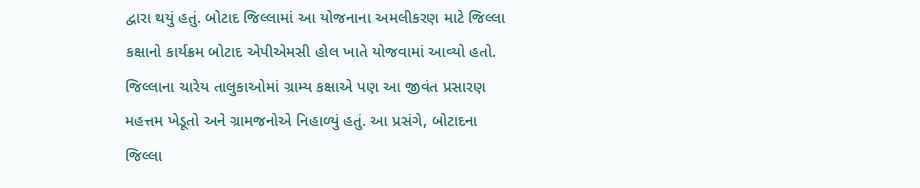દ્વારા થયું હતું. બોટાદ જિલ્લામાં આ યોજનાના અમલીકરણ માટે જિલ્લા કક્ષાનો કાર્યક્રમ બોટાદ એપીએમસી હોલ ખાતે યોજવામાં આવ્યો હતો. જિલ્લાના ચારેય તાલુકાઓમાં ગ્રામ્ય કક્ષાએ પણ આ જીવંત પ્રસારણ મહત્તમ ખેડૂતો અને ગ્રામજનોએ નિહાળ્યું હતું. આ પ્રસંગે, બોટાદના જિલ્લા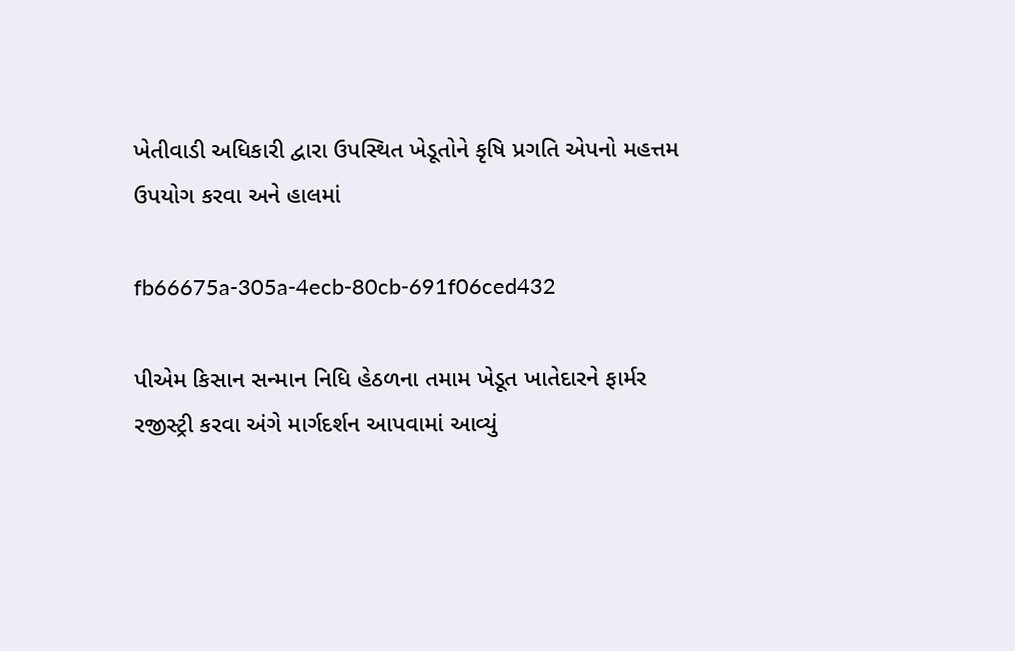ખેતીવાડી અધિકારી દ્વારા ઉપસ્થિત ખેડૂતોને કૃષિ પ્રગતિ એપનો મહત્તમ ઉપયોગ કરવા અને હાલમાં

fb66675a-305a-4ecb-80cb-691f06ced432

પીએમ કિસાન સન્માન નિધિ હેઠળના તમામ ખેડૂત ખાતેદારને ફાર્મર રજીસ્ટ્રી કરવા અંગે માર્ગદર્શન આપવામાં આવ્યું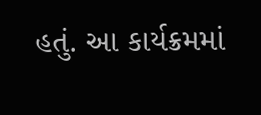હતું. આ કાર્યક્રમમાં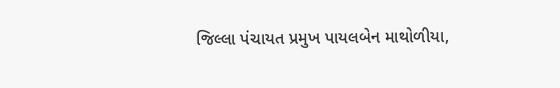જિલ્લા પંચાયત પ્રમુખ પાયલબેન માથોળીયા,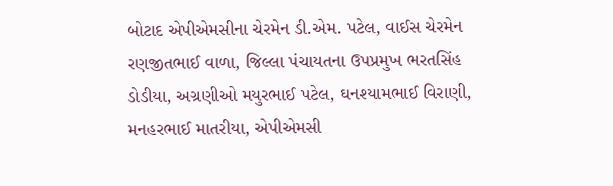બોટાદ એપીએમસીના ચેરમેન ડી.એમ. પટેલ, વાઈસ ચેરમેન રણજીતભાઈ વાળા, જિલ્લા પંચાયતના ઉપપ્રમુખ ભરતસિંહ ડોડીયા, અગ્રણીઓ મયુરભાઈ પટેલ, ઘનશ્યામભાઈ વિરાણી, મનહરભાઈ માતરીયા, એપીએમસી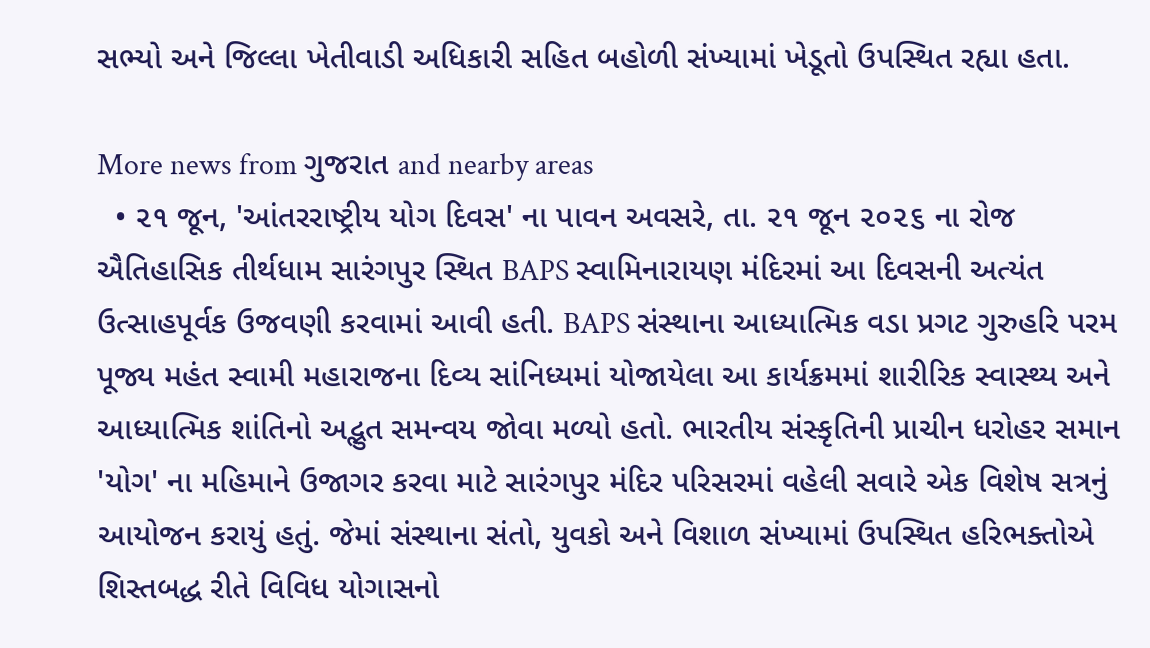સભ્યો અને જિલ્લા ખેતીવાડી અધિકારી સહિત બહોળી સંખ્યામાં ખેડૂતો ઉપસ્થિત રહ્યા હતા.

More news from ગુજરાત and nearby areas
  • ૨૧ જૂન, 'આંતરરાષ્ટ્રીય યોગ દિવસ' ના પાવન અવસરે, તા. ૨૧ જૂન ૨૦૨૬ ના રોજ ઐતિહાસિક તીર્થધામ સારંગપુર સ્થિત BAPS સ્વામિનારાયણ મંદિરમાં આ દિવસની અત્યંત ઉત્સાહપૂર્વક ઉજવણી કરવામાં આવી હતી. BAPS સંસ્થાના આધ્યાત્મિક વડા પ્રગટ ગુરુહરિ પરમ પૂજ્ય મહંત સ્વામી મહારાજના દિવ્ય સાંનિધ્યમાં યોજાયેલા આ કાર્યક્રમમાં શારીરિક સ્વાસ્થ્ય અને આધ્યાત્મિક શાંતિનો અદ્ભુત સમન્વય જોવા મળ્યો હતો. ભારતીય સંસ્કૃતિની પ્રાચીન ધરોહર સમાન 'યોગ' ના મહિમાને ઉજાગર કરવા માટે સારંગપુર મંદિર પરિસરમાં વહેલી સવારે એક વિશેષ સત્રનું આયોજન કરાયું હતું. જેમાં સંસ્થાના સંતો, યુવકો અને વિશાળ સંખ્યામાં ઉપસ્થિત હરિભક્તોએ શિસ્તબદ્ધ રીતે વિવિધ યોગાસનો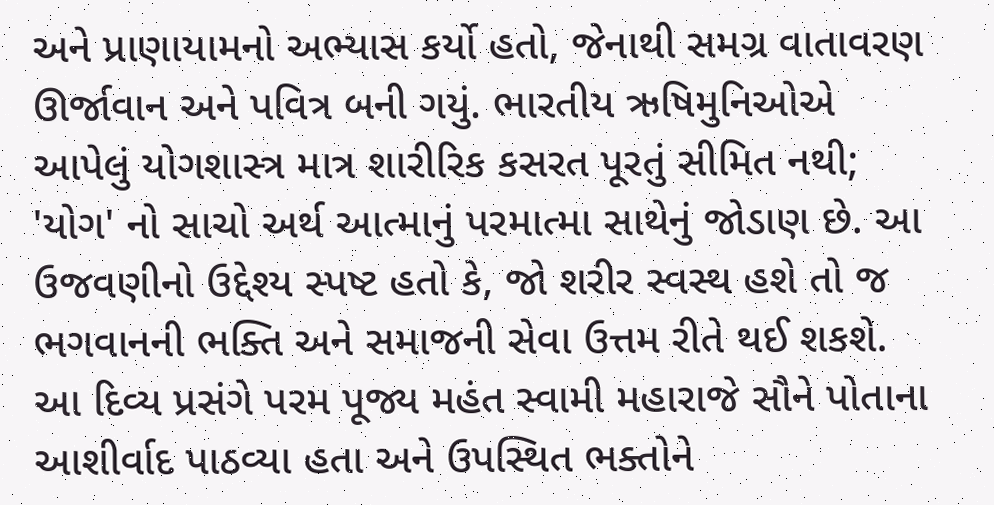અને પ્રાણાયામનો અભ્યાસ કર્યો હતો, જેનાથી સમગ્ર વાતાવરણ ઊર્જાવાન અને પવિત્ર બની ગયું. ભારતીય ઋષિમુનિઓએ આપેલું યોગશાસ્ત્ર માત્ર શારીરિક કસરત પૂરતું સીમિત નથી; 'યોગ' નો સાચો અર્થ આત્માનું પરમાત્મા સાથેનું જોડાણ છે. આ ઉજવણીનો ઉદ્દેશ્ય સ્પષ્ટ હતો કે, જો શરીર સ્વસ્થ હશે તો જ ભગવાનની ભક્તિ અને સમાજની સેવા ઉત્તમ રીતે થઈ શકશે. આ દિવ્ય પ્રસંગે પરમ પૂજ્ય મહંત સ્વામી મહારાજે સૌને પોતાના આશીર્વાદ પાઠવ્યા હતા અને ઉપસ્થિત ભક્તોને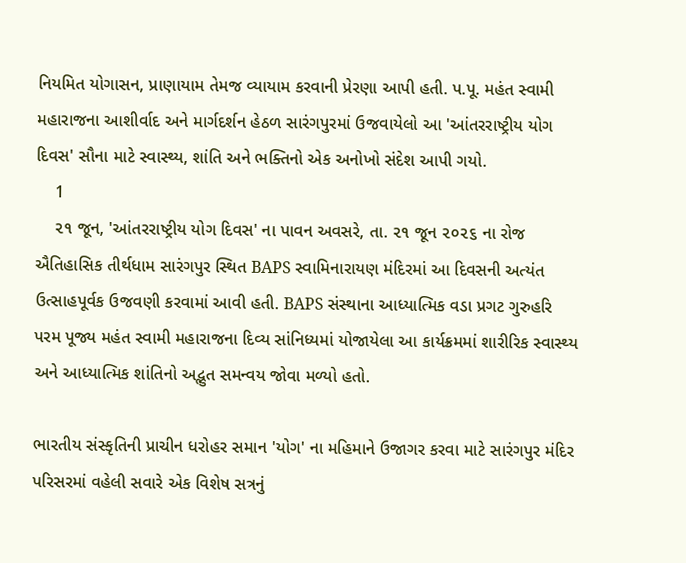નિયમિત યોગાસન, પ્રાણાયામ તેમજ વ્યાયામ કરવાની પ્રેરણા આપી હતી. પ.પૂ. મહંત સ્વામી મહારાજના આશીર્વાદ અને માર્ગદર્શન હેઠળ સારંગપુરમાં ઉજવાયેલો આ 'આંતરરાષ્ટ્રીય યોગ દિવસ' સૌના માટે સ્વાસ્થ્ય, શાંતિ અને ભક્તિનો એક અનોખો સંદેશ આપી ગયો.
    1
    ૨૧ જૂન, 'આંતરરાષ્ટ્રીય યોગ દિવસ' ના પાવન અવસરે, તા. ૨૧ જૂન ૨૦૨૬ ના રોજ ઐતિહાસિક તીર્થધામ સારંગપુર સ્થિત BAPS સ્વામિનારાયણ મંદિરમાં આ દિવસની અત્યંત ઉત્સાહપૂર્વક ઉજવણી કરવામાં આવી હતી. BAPS સંસ્થાના આધ્યાત્મિક વડા પ્રગટ ગુરુહરિ પરમ પૂજ્ય મહંત સ્વામી મહારાજના દિવ્ય સાંનિધ્યમાં યોજાયેલા આ કાર્યક્રમમાં શારીરિક સ્વાસ્થ્ય અને આધ્યાત્મિક શાંતિનો અદ્ભુત સમન્વય જોવા મળ્યો હતો.

ભારતીય સંસ્કૃતિની પ્રાચીન ધરોહર સમાન 'યોગ' ના મહિમાને ઉજાગર કરવા માટે સારંગપુર મંદિર પરિસરમાં વહેલી સવારે એક વિશેષ સત્રનું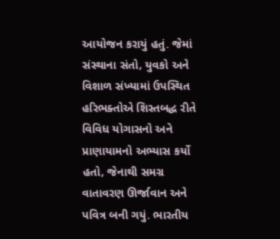આયોજન કરાયું હતું. જેમાં સંસ્થાના સંતો, યુવકો અને વિશાળ સંખ્યામાં ઉપસ્થિત હરિભક્તોએ શિસ્તબદ્ધ રીતે વિવિધ યોગાસનો અને પ્રાણાયામનો અભ્યાસ કર્યો હતો, જેનાથી સમગ્ર વાતાવરણ ઊર્જાવાન અને પવિત્ર બની ગયું. ભારતીય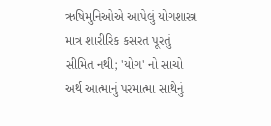ઋષિમુનિઓએ આપેલું યોગશાસ્ત્ર માત્ર શારીરિક કસરત પૂરતું સીમિત નથી; 'યોગ' નો સાચો અર્થ આત્માનું પરમાત્મા સાથેનું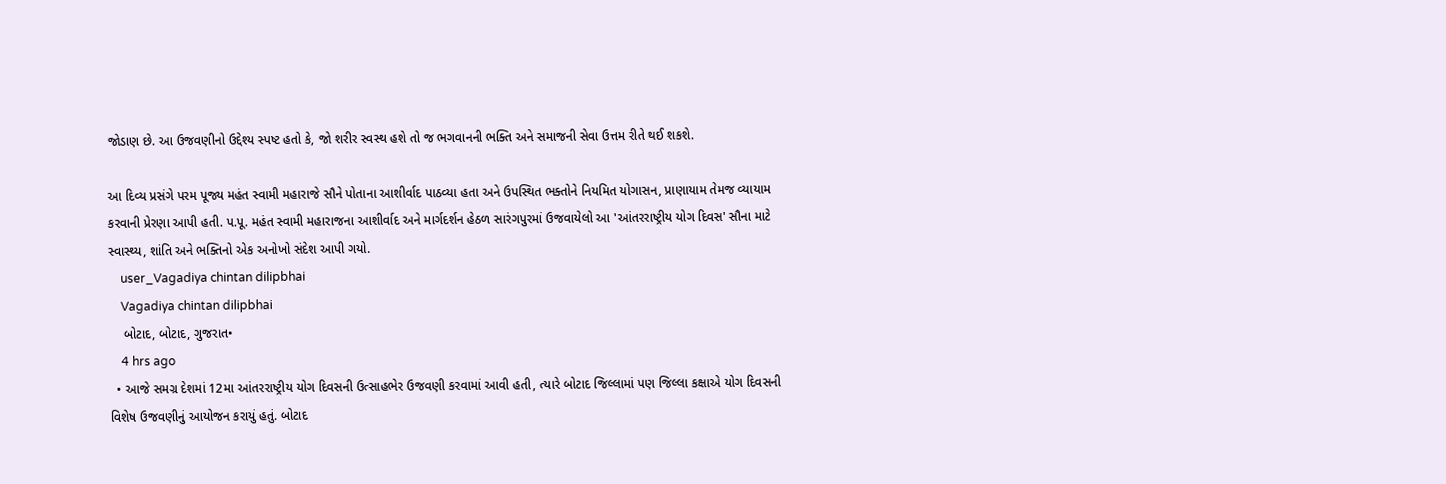જોડાણ છે. આ ઉજવણીનો ઉદ્દેશ્ય સ્પષ્ટ હતો કે, જો શરીર સ્વસ્થ હશે તો જ ભગવાનની ભક્તિ અને સમાજની સેવા ઉત્તમ રીતે થઈ શકશે.

આ દિવ્ય પ્રસંગે પરમ પૂજ્ય મહંત સ્વામી મહારાજે સૌને પોતાના આશીર્વાદ પાઠવ્યા હતા અને ઉપસ્થિત ભક્તોને નિયમિત યોગાસન, પ્રાણાયામ તેમજ વ્યાયામ કરવાની પ્રેરણા આપી હતી. પ.પૂ. મહંત સ્વામી મહારાજના આશીર્વાદ અને માર્ગદર્શન હેઠળ સારંગપુરમાં ઉજવાયેલો આ 'આંતરરાષ્ટ્રીય યોગ દિવસ' સૌના માટે સ્વાસ્થ્ય, શાંતિ અને ભક્તિનો એક અનોખો સંદેશ આપી ગયો.
    user_Vagadiya chintan dilipbhai
    Vagadiya chintan dilipbhai
    બોટાદ, બોટાદ, ગુજરાત•
    4 hrs ago
  • આજે સમગ્ર દેશમાં 12મા આંતરરાષ્ટ્રીય યોગ દિવસની ઉત્સાહભેર ઉજવણી કરવામાં આવી હતી, ત્યારે બોટાદ જિલ્લામાં પણ જિલ્લા કક્ષાએ યોગ દિવસની વિશેષ ઉજવણીનું આયોજન કરાયું હતું. બોટાદ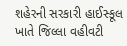શહેરની સરકારી હાઈસ્કૂલ ખાતે જિલ્લા વહીવટી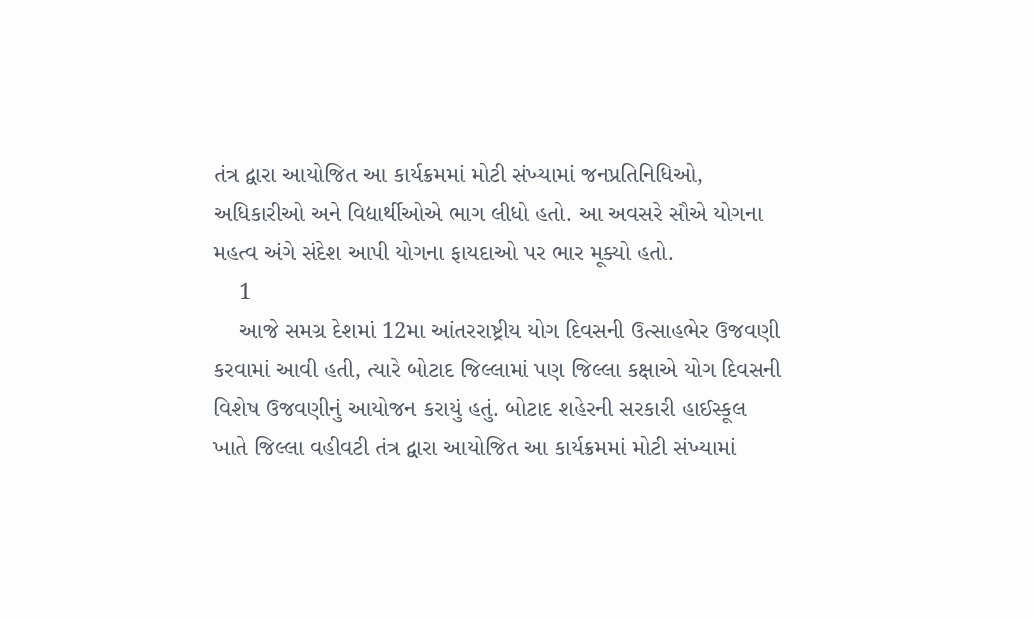તંત્ર દ્વારા આયોજિત આ કાર્યક્રમમાં મોટી સંખ્યામાં જનપ્રતિનિધિઓ, અધિકારીઓ અને વિદ્યાર્થીઓએ ભાગ લીધો હતો. આ અવસરે સૌએ યોગના મહત્વ અંગે સંદેશ આપી યોગના ફાયદાઓ પર ભાર મૂક્યો હતો.
    1
    આજે સમગ્ર દેશમાં 12મા આંતરરાષ્ટ્રીય યોગ દિવસની ઉત્સાહભેર ઉજવણી કરવામાં આવી હતી, ત્યારે બોટાદ જિલ્લામાં પણ જિલ્લા કક્ષાએ યોગ દિવસની વિશેષ ઉજવણીનું આયોજન કરાયું હતું. બોટાદ શહેરની સરકારી હાઈસ્કૂલ ખાતે જિલ્લા વહીવટી તંત્ર દ્વારા આયોજિત આ કાર્યક્રમમાં મોટી સંખ્યામાં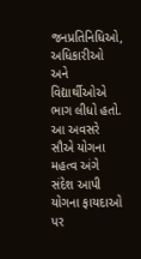જનપ્રતિનિધિઓ, અધિકારીઓ અને વિદ્યાર્થીઓએ ભાગ લીધો હતો. આ અવસરે સૌએ યોગના મહત્વ અંગે સંદેશ આપી યોગના ફાયદાઓ પર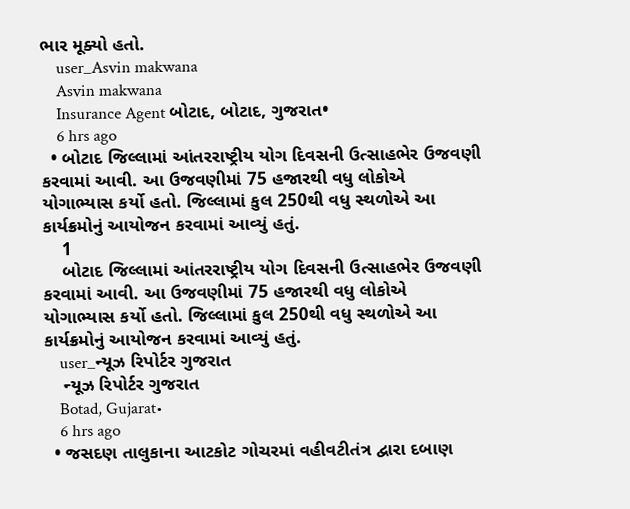ભાર મૂક્યો હતો.
    user_Asvin makwana
    Asvin makwana
    Insurance Agent બોટાદ, બોટાદ, ગુજરાત•
    6 hrs ago
  • બોટાદ જિલ્લામાં આંતરરાષ્ટ્રીય યોગ દિવસની ઉત્સાહભેર ઉજવણી કરવામાં આવી. આ ઉજવણીમાં 75 હજારથી વધુ લોકોએ યોગાભ્યાસ કર્યો હતો. જિલ્લામાં કુલ 250થી વધુ સ્થળોએ આ કાર્યક્રમોનું આયોજન કરવામાં આવ્યું હતું.
    1
    બોટાદ જિલ્લામાં આંતરરાષ્ટ્રીય યોગ દિવસની ઉત્સાહભેર ઉજવણી કરવામાં આવી. આ ઉજવણીમાં 75 હજારથી વધુ લોકોએ યોગાભ્યાસ કર્યો હતો. જિલ્લામાં કુલ 250થી વધુ સ્થળોએ આ કાર્યક્રમોનું આયોજન કરવામાં આવ્યું હતું.
    user_ન્યૂઝ રિપોર્ટર ગુજરાત
    ન્યૂઝ રિપોર્ટર ગુજરાત
    Botad, Gujarat•
    6 hrs ago
  • જસદણ તાલુકાના આટકોટ ગોચરમાં વહીવટીતંત્ર દ્વારા દબાણ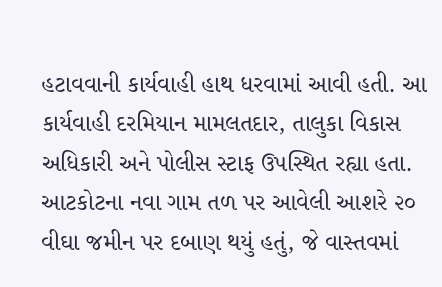હટાવવાની કાર્યવાહી હાથ ધરવામાં આવી હતી. આ કાર્યવાહી દરમિયાન મામલતદાર, તાલુકા વિકાસ અધિકારી અને પોલીસ સ્ટાફ ઉપસ્થિત રહ્યા હતા. આટકોટના નવા ગામ તળ પર આવેલી આશરે ૨૦ વીઘા જમીન પર દબાણ થયું હતું, જે વાસ્તવમાં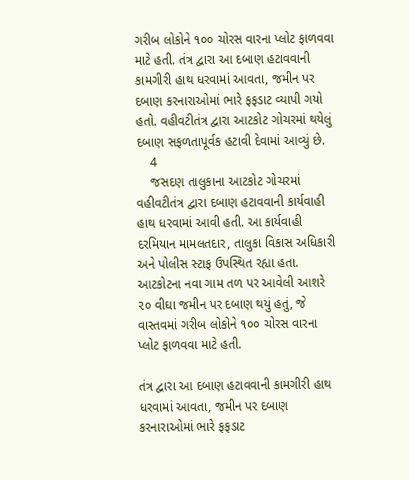ગરીબ લોકોને ૧૦૦ ચોરસ વારના પ્લોટ ફાળવવા માટે હતી. તંત્ર દ્વારા આ દબાણ હટાવવાની કામગીરી હાથ ધરવામાં આવતા, જમીન પર દબાણ કરનારાઓમાં ભારે ફફડાટ વ્યાપી ગયો હતો. વહીવટીતંત્ર દ્વારા આટકોટ ગોચરમાં થયેલું દબાણ સફળતાપૂર્વક હટાવી દેવામાં આવ્યું છે.
    4
    જસદણ તાલુકાના આટકોટ ગોચરમાં વહીવટીતંત્ર દ્વારા દબાણ હટાવવાની કાર્યવાહી હાથ ધરવામાં આવી હતી. આ કાર્યવાહી દરમિયાન મામલતદાર, તાલુકા વિકાસ અધિકારી અને પોલીસ સ્ટાફ ઉપસ્થિત રહ્યા હતા. આટકોટના નવા ગામ તળ પર આવેલી આશરે ૨૦ વીઘા જમીન પર દબાણ થયું હતું, જે વાસ્તવમાં ગરીબ લોકોને ૧૦૦ ચોરસ વારના પ્લોટ ફાળવવા માટે હતી.

તંત્ર દ્વારા આ દબાણ હટાવવાની કામગીરી હાથ ધરવામાં આવતા, જમીન પર દબાણ કરનારાઓમાં ભારે ફફડાટ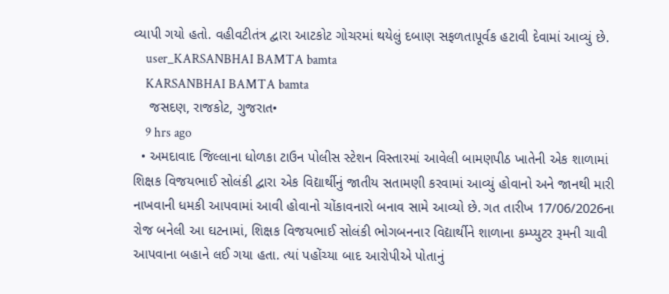વ્યાપી ગયો હતો. વહીવટીતંત્ર દ્વારા આટકોટ ગોચરમાં થયેલું દબાણ સફળતાપૂર્વક હટાવી દેવામાં આવ્યું છે.
    user_KARSANBHAI BAMTA bamta
    KARSANBHAI BAMTA bamta
    જસદણ, રાજકોટ, ગુજરાત•
    9 hrs ago
  • અમદાવાદ જિલ્લાના ધોળકા ટાઉન પોલીસ સ્ટેશન વિસ્તારમાં આવેલી બામણપીઠ ખાતેની એક શાળામાં શિક્ષક વિજયભાઈ સોલંકી દ્વારા એક વિદ્યાર્થીનું જાતીય સતામણી કરવામાં આવ્યું હોવાનો અને જાનથી મારી નાખવાની ધમકી આપવામાં આવી હોવાનો ચોંકાવનારો બનાવ સામે આવ્યો છે. ગત તારીખ 17/06/2026ના રોજ બનેલી આ ઘટનામાં, શિક્ષક વિજયભાઈ સોલંકી ભોગબનનાર વિદ્યાર્થીને શાળાના કમ્પ્યુટર રૂમની ચાવી આપવાના બહાને લઈ ગયા હતા. ત્યાં પહોંચ્યા બાદ આરોપીએ પોતાનું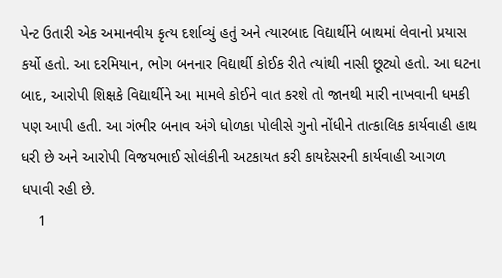પેન્ટ ઉતારી એક અમાનવીય કૃત્ય દર્શાવ્યું હતું અને ત્યારબાદ વિદ્યાર્થીને બાથમાં લેવાનો પ્રયાસ કર્યો હતો. આ દરમિયાન, ભોગ બનનાર વિદ્યાર્થી કોઈક રીતે ત્યાંથી નાસી છૂટ્યો હતો. આ ઘટના બાદ, આરોપી શિક્ષકે વિદ્યાર્થીને આ મામલે કોઈને વાત કરશે તો જાનથી મારી નાખવાની ધમકી પણ આપી હતી. આ ગંભીર બનાવ અંગે ધોળકા પોલીસે ગુનો નોંધીને તાત્કાલિક કાર્યવાહી હાથ ધરી છે અને આરોપી વિજયભાઈ સોલંકીની અટકાયત કરી કાયદેસરની કાર્યવાહી આગળ ધપાવી રહી છે.
    1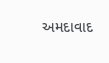અમદાવાદ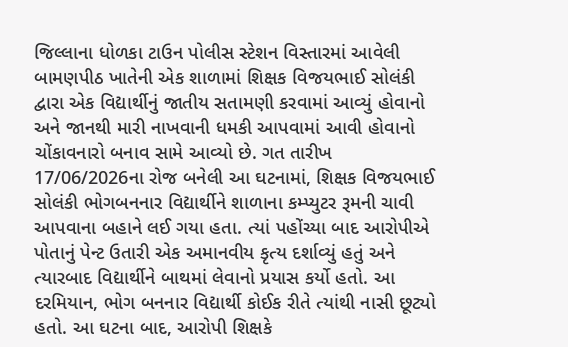જિલ્લાના ધોળકા ટાઉન પોલીસ સ્ટેશન વિસ્તારમાં આવેલી બામણપીઠ ખાતેની એક શાળામાં શિક્ષક વિજયભાઈ સોલંકી દ્વારા એક વિદ્યાર્થીનું જાતીય સતામણી કરવામાં આવ્યું હોવાનો અને જાનથી મારી નાખવાની ધમકી આપવામાં આવી હોવાનો ચોંકાવનારો બનાવ સામે આવ્યો છે. ગત તારીખ 17/06/2026ના રોજ બનેલી આ ઘટનામાં, શિક્ષક વિજયભાઈ સોલંકી ભોગબનનાર વિદ્યાર્થીને શાળાના કમ્પ્યુટર રૂમની ચાવી આપવાના બહાને લઈ ગયા હતા. ત્યાં પહોંચ્યા બાદ આરોપીએ પોતાનું પેન્ટ ઉતારી એક અમાનવીય કૃત્ય દર્શાવ્યું હતું અને ત્યારબાદ વિદ્યાર્થીને બાથમાં લેવાનો પ્રયાસ કર્યો હતો. આ દરમિયાન, ભોગ બનનાર વિદ્યાર્થી કોઈક રીતે ત્યાંથી નાસી છૂટ્યો હતો. આ ઘટના બાદ, આરોપી શિક્ષકે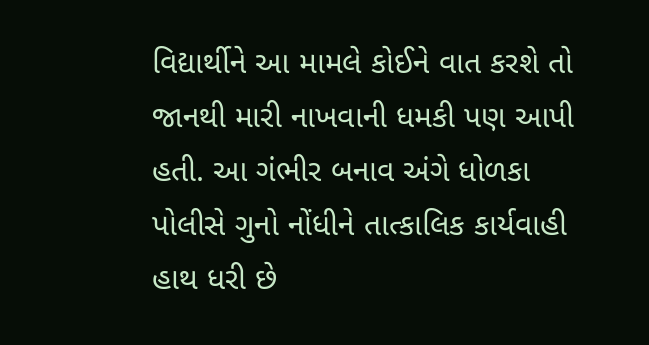વિદ્યાર્થીને આ મામલે કોઈને વાત કરશે તો જાનથી મારી નાખવાની ધમકી પણ આપી હતી. આ ગંભીર બનાવ અંગે ધોળકા પોલીસે ગુનો નોંધીને તાત્કાલિક કાર્યવાહી હાથ ધરી છે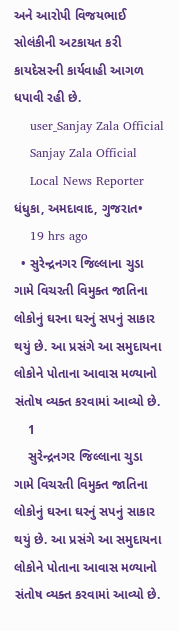અને આરોપી વિજયભાઈ સોલંકીની અટકાયત કરી કાયદેસરની કાર્યવાહી આગળ ધપાવી રહી છે.
    user_Sanjay Zala Official
    Sanjay Zala Official
    Local News Reporter ધંધુકા, અમદાવાદ, ગુજરાત•
    19 hrs ago
  • સુરેન્દ્રનગર જિલ્લાના ચુડા ગામે વિચરતી વિમુક્ત જાતિના લોકોનું ઘરના ઘરનું સપનું સાકાર થયું છે. આ પ્રસંગે આ સમુદાયના લોકોને પોતાના આવાસ મળ્યાનો સંતોષ વ્યક્ત કરવામાં આવ્યો છે.
    1
    સુરેન્દ્રનગર જિલ્લાના ચુડા ગામે વિચરતી વિમુક્ત જાતિના લોકોનું ઘરના ઘરનું સપનું સાકાર થયું છે. આ પ્રસંગે આ સમુદાયના લોકોને પોતાના આવાસ મળ્યાનો સંતોષ વ્યક્ત કરવામાં આવ્યો છે.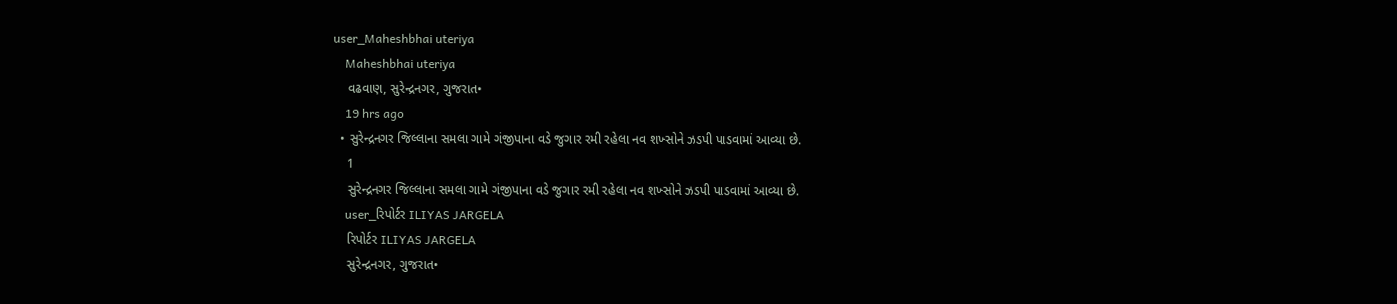user_Maheshbhai uteriya
    Maheshbhai uteriya
    વઢવાણ, સુરેન્દ્રનગર, ગુજરાત•
    19 hrs ago
  • સુરેન્દ્રનગર જિલ્લાના સમલા ગામે ગંજીપાના વડે જુગાર રમી રહેલા નવ શખ્સોને ઝડપી પાડવામાં આવ્યા છે.
    1
    સુરેન્દ્રનગર જિલ્લાના સમલા ગામે ગંજીપાના વડે જુગાર રમી રહેલા નવ શખ્સોને ઝડપી પાડવામાં આવ્યા છે.
    user_રિપોર્ટર ILIYAS JARGELA
    રિપોર્ટર ILIYAS JARGELA
    સુરેન્દ્રનગર, ગુજરાત•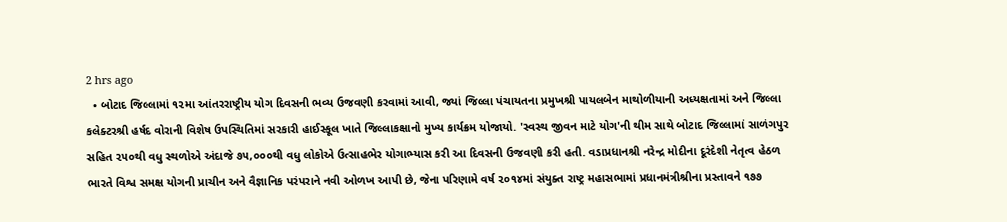2 hrs ago
  • બોટાદ જિલ્લામાં ૧૨મા આંતરરાષ્ટ્રીય યોગ દિવસની ભવ્ય ઉજવણી કરવામાં આવી, જ્યાં જિલ્લા પંચાયતના પ્રમુખશ્રી પાયલબેન માથોળીયાની અધ્યક્ષતામાં અને જિલ્લા કલેક્ટરશ્રી હર્ષદ વોરાની વિશેષ ઉપસ્થિતિમાં સરકારી હાઈસ્કૂલ ખાતે જિલ્લાકક્ષાનો મુખ્ય કાર્યક્રમ યોજાયો. 'સ્વસ્થ જીવન માટે યોગ'ની થીમ સાથે બોટાદ જિલ્લામાં સાળંગપુર સહિત ૨૫૦થી વધુ સ્થળોએ અંદાજે ૭૫,૦૦૦થી વધુ લોકોએ ઉત્સાહભેર યોગાભ્યાસ કરી આ દિવસની ઉજવણી કરી હતી. વડાપ્રધાનશ્રી નરેન્દ્ર મોદીના દૂરંદેશી નેતૃત્વ હેઠળ ભારતે વિશ્વ સમક્ષ યોગની પ્રાચીન અને વૈજ્ઞાનિક પરંપરાને નવી ઓળખ આપી છે, જેના પરિણામે વર્ષ ૨૦૧૪માં સંયુક્ત રાષ્ટ્ર મહાસભામાં પ્રધાનમંત્રીશ્રીના પ્રસ્તાવને ૧૭૭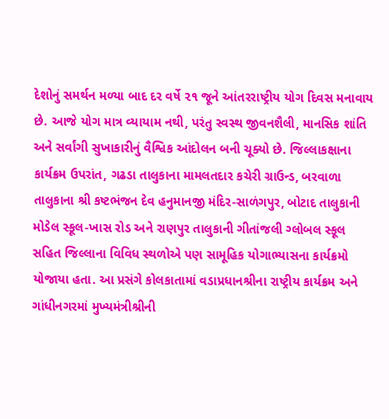દેશોનું સમર્થન મળ્યા બાદ દર વર્ષે ૨૧ જૂને આંતરરાષ્ટ્રીય યોગ દિવસ મનાવાય છે. આજે યોગ માત્ર વ્યાયામ નથી, પરંતુ સ્વસ્થ જીવનશૈલી, માનસિક શાંતિ અને સર્વાંગી સુખાકારીનું વૈશ્વિક આંદોલન બની ચૂક્યો છે. જિલ્લાકક્ષાના કાર્યક્રમ ઉપરાંત, ગઢડા તાલુકાના મામલતદાર કચેરી ગ્રાઉન્ડ, બરવાળા તાલુકાના શ્રી કષ્ટભંજન દેવ હનુમાનજી મંદિર-સાળંગપુર, બોટાદ તાલુકાની મોડેલ સ્કૂલ-ખાસ રોડ અને રાણપુર તાલુકાની ગીતાંજલી ગ્લોબલ સ્કૂલ સહિત જિલ્લાના વિવિધ સ્થળોએ પણ સામૂહિક યોગાભ્યાસના કાર્યક્રમો યોજાયા હતા. આ પ્રસંગે કોલકાતામાં વડાપ્રધાનશ્રીના રાષ્ટ્રીય કાર્યક્રમ અને ગાંધીનગરમાં મુખ્યમંત્રીશ્રીની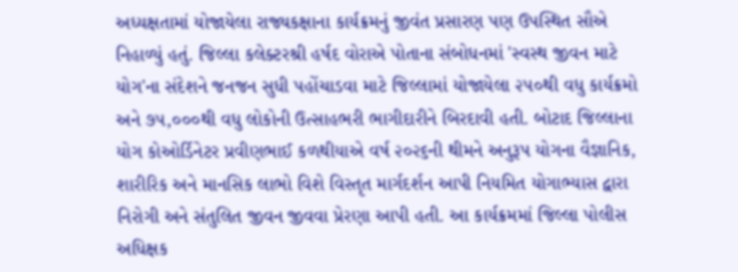અધ્યક્ષતામાં યોજાયેલા રાજ્યકક્ષાના કાર્યક્રમનું જીવંત પ્રસારણ પણ ઉપસ્થિત સૌએ નિહાળ્યું હતું. જિલ્લા કલેક્ટરશ્રી હર્ષદ વોરાએ પોતાના સંબોધનમાં 'સ્વસ્થ જીવન માટે યોગ'ના સંદેશને જનજન સુધી પહોંચાડવા માટે જિલ્લામાં યોજાયેલા ૨૫૦થી વધુ કાર્યક્રમો અને ૭૫,૦૦૦થી વધુ લોકોની ઉત્સાહભરી ભાગીદારીને બિરદાવી હતી. બોટાદ જિલ્લાના યોગ કોઓર્ડિનેટર પ્રવીણભાઈ કળથીયાએ વર્ષ ૨૦૨૬ની થીમને અનુરૂપ યોગના વૈજ્ઞાનિક, શારીરિક અને માનસિક લાભો વિશે વિસ્તૃત માર્ગદર્શન આપી નિયમિત યોગાભ્યાસ દ્વારા નિરોગી અને સંતુલિત જીવન જીવવા પ્રેરણા આપી હતી. આ કાર્યક્રમમાં જિલ્લા પોલીસ અધિક્ષક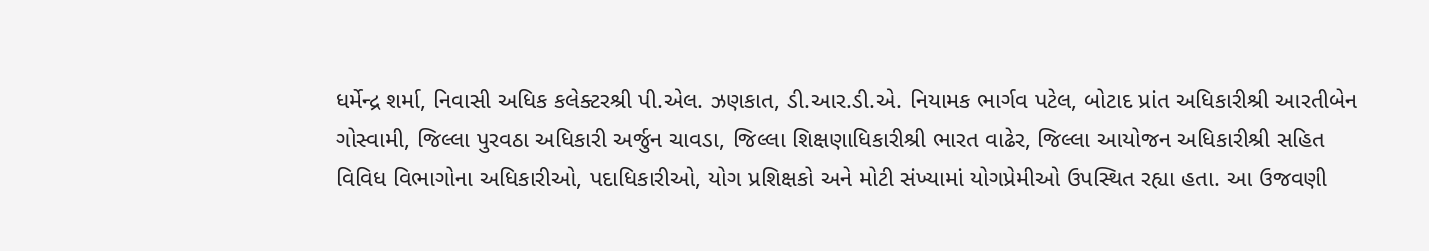ધર્મેન્દ્ર શર્મા, નિવાસી અધિક કલેક્ટરશ્રી પી.એલ. ઝણકાત, ડી.આર.ડી.એ. નિયામક ભાર્ગવ પટેલ, બોટાદ પ્રાંત અધિકારીશ્રી આરતીબેન ગોસ્વામી, જિલ્લા પુરવઠા અધિકારી અર્જુન ચાવડા, જિલ્લા શિક્ષણાધિકારીશ્રી ભારત વાઢેર, જિલ્લા આયોજન અધિકારીશ્રી સહિત વિવિધ વિભાગોના અધિકારીઓ, પદાધિકારીઓ, યોગ પ્રશિક્ષકો અને મોટી સંખ્યામાં યોગપ્રેમીઓ ઉપસ્થિત રહ્યા હતા. આ ઉજવણી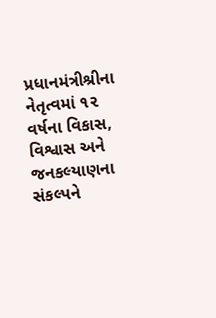પ્રધાનમંત્રીશ્રીના નેતૃત્વમાં ૧૨ વર્ષના વિકાસ, વિશ્વાસ અને જનકલ્યાણના સંકલ્પને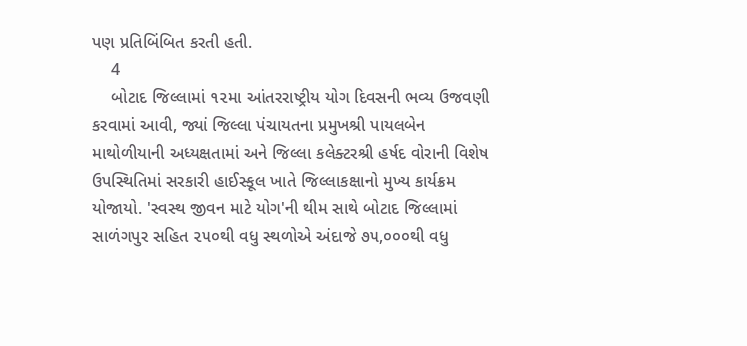પણ પ્રતિબિંબિત કરતી હતી.
    4
    બોટાદ જિલ્લામાં ૧૨મા આંતરરાષ્ટ્રીય યોગ દિવસની ભવ્ય ઉજવણી કરવામાં આવી, જ્યાં જિલ્લા પંચાયતના પ્રમુખશ્રી પાયલબેન માથોળીયાની અધ્યક્ષતામાં અને જિલ્લા કલેક્ટરશ્રી હર્ષદ વોરાની વિશેષ ઉપસ્થિતિમાં સરકારી હાઈસ્કૂલ ખાતે જિલ્લાકક્ષાનો મુખ્ય કાર્યક્રમ યોજાયો. 'સ્વસ્થ જીવન માટે યોગ'ની થીમ સાથે બોટાદ જિલ્લામાં સાળંગપુર સહિત ૨૫૦થી વધુ સ્થળોએ અંદાજે ૭૫,૦૦૦થી વધુ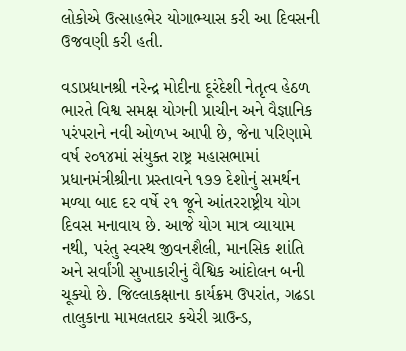લોકોએ ઉત્સાહભેર યોગાભ્યાસ કરી આ દિવસની ઉજવણી કરી હતી.

વડાપ્રધાનશ્રી નરેન્દ્ર મોદીના દૂરંદેશી નેતૃત્વ હેઠળ ભારતે વિશ્વ સમક્ષ યોગની પ્રાચીન અને વૈજ્ઞાનિક પરંપરાને નવી ઓળખ આપી છે, જેના પરિણામે વર્ષ ૨૦૧૪માં સંયુક્ત રાષ્ટ્ર મહાસભામાં પ્રધાનમંત્રીશ્રીના પ્રસ્તાવને ૧૭૭ દેશોનું સમર્થન મળ્યા બાદ દર વર્ષે ૨૧ જૂને આંતરરાષ્ટ્રીય યોગ દિવસ મનાવાય છે. આજે યોગ માત્ર વ્યાયામ નથી, પરંતુ સ્વસ્થ જીવનશૈલી, માનસિક શાંતિ અને સર્વાંગી સુખાકારીનું વૈશ્વિક આંદોલન બની ચૂક્યો છે. જિલ્લાકક્ષાના કાર્યક્રમ ઉપરાંત, ગઢડા તાલુકાના મામલતદાર કચેરી ગ્રાઉન્ડ,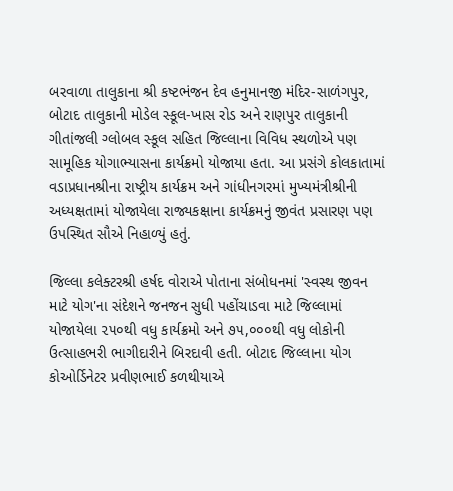બરવાળા તાલુકાના શ્રી કષ્ટભંજન દેવ હનુમાનજી મંદિર-સાળંગપુર, બોટાદ તાલુકાની મોડેલ સ્કૂલ-ખાસ રોડ અને રાણપુર તાલુકાની ગીતાંજલી ગ્લોબલ સ્કૂલ સહિત જિલ્લાના વિવિધ સ્થળોએ પણ સામૂહિક યોગાભ્યાસના કાર્યક્રમો યોજાયા હતા. આ પ્રસંગે કોલકાતામાં વડાપ્રધાનશ્રીના રાષ્ટ્રીય કાર્યક્રમ અને ગાંધીનગરમાં મુખ્યમંત્રીશ્રીની અધ્યક્ષતામાં યોજાયેલા રાજ્યકક્ષાના કાર્યક્રમનું જીવંત પ્રસારણ પણ ઉપસ્થિત સૌએ નિહાળ્યું હતું.

જિલ્લા કલેક્ટરશ્રી હર્ષદ વોરાએ પોતાના સંબોધનમાં 'સ્વસ્થ જીવન માટે યોગ'ના સંદેશને જનજન સુધી પહોંચાડવા માટે જિલ્લામાં યોજાયેલા ૨૫૦થી વધુ કાર્યક્રમો અને ૭૫,૦૦૦થી વધુ લોકોની ઉત્સાહભરી ભાગીદારીને બિરદાવી હતી. બોટાદ જિલ્લાના યોગ કોઓર્ડિનેટર પ્રવીણભાઈ કળથીયાએ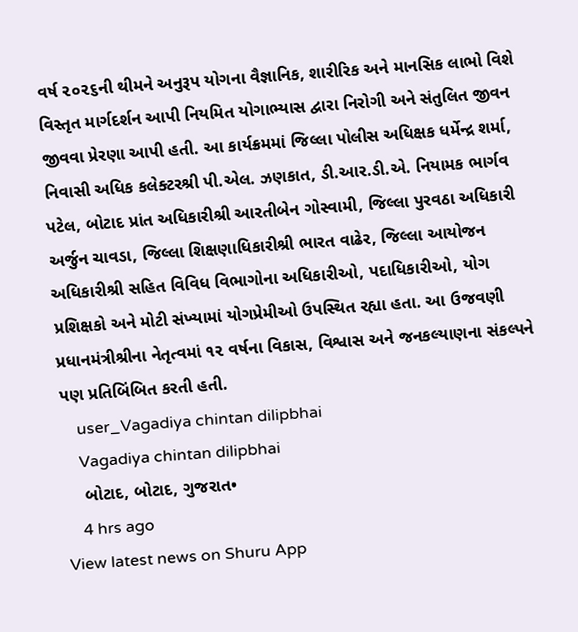વર્ષ ૨૦૨૬ની થીમને અનુરૂપ યોગના વૈજ્ઞાનિક, શારીરિક અને માનસિક લાભો વિશે વિસ્તૃત માર્ગદર્શન આપી નિયમિત યોગાભ્યાસ દ્વારા નિરોગી અને સંતુલિત જીવન જીવવા પ્રેરણા આપી હતી. આ કાર્યક્રમમાં જિલ્લા પોલીસ અધિક્ષક ધર્મેન્દ્ર શર્મા, નિવાસી અધિક કલેક્ટરશ્રી પી.એલ. ઝણકાત, ડી.આર.ડી.એ. નિયામક ભાર્ગવ પટેલ, બોટાદ પ્રાંત અધિકારીશ્રી આરતીબેન ગોસ્વામી, જિલ્લા પુરવઠા અધિકારી અર્જુન ચાવડા, જિલ્લા શિક્ષણાધિકારીશ્રી ભારત વાઢેર, જિલ્લા આયોજન અધિકારીશ્રી સહિત વિવિધ વિભાગોના અધિકારીઓ, પદાધિકારીઓ, યોગ પ્રશિક્ષકો અને મોટી સંખ્યામાં યોગપ્રેમીઓ ઉપસ્થિત રહ્યા હતા. આ ઉજવણી પ્રધાનમંત્રીશ્રીના નેતૃત્વમાં ૧૨ વર્ષના વિકાસ, વિશ્વાસ અને જનકલ્યાણના સંકલ્પને પણ પ્રતિબિંબિત કરતી હતી.
    user_Vagadiya chintan dilipbhai
    Vagadiya chintan dilipbhai
    બોટાદ, બોટાદ, ગુજરાત•
    4 hrs ago
View latest news on Shuru App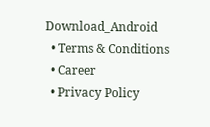Download_Android
  • Terms & Conditions
  • Career
  • Privacy Policy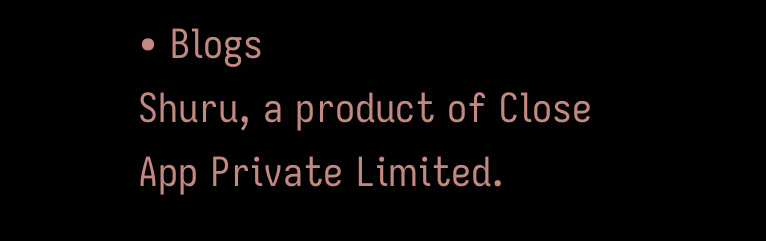• Blogs
Shuru, a product of Close App Private Limited.